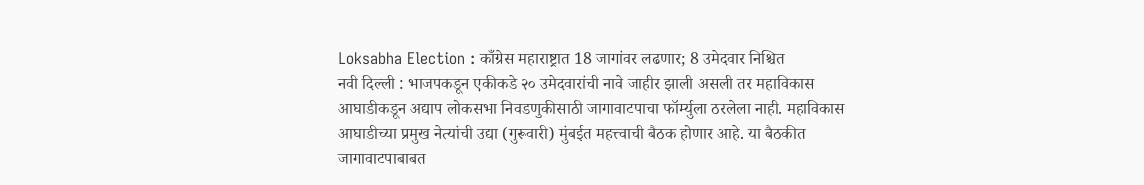Loksabha Election : काँग्रेस महाराष्ट्रात 18 जागांवर लढणार; 8 उमेदवार निश्चित
नवी दिल्ली : भाजपकडून एकीकडे २० उमेदवारांची नावे जाहीर झाली असली तर महाविकास आघाडीकडून अद्याप लोकसभा निवडणुकीसाठी जागावाटपाचा फॉर्म्युला ठरलेला नाही. महाविकास आघाडीच्या प्रमुख नेत्यांची उद्या (गुरूवारी) मुंबईत महत्त्वाची बैठक होणार आहे. या बैठकीत जागावाटपाबाबत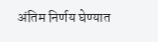अंतिम निर्णय घेण्यात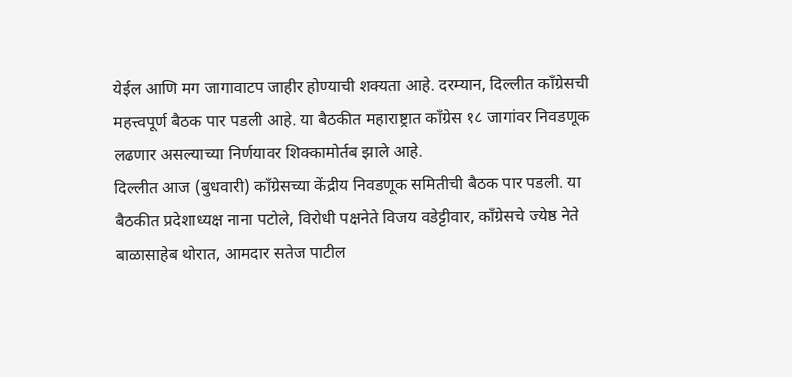येईल आणि मग जागावाटप जाहीर होण्याची शक्यता आहे. दरम्यान, दिल्लीत काँग्रेसची महत्त्वपूर्ण बैठक पार पडली आहे. या बैठकीत महाराष्ट्रात काँग्रेस १८ जागांवर निवडणूक लढणार असल्याच्या निर्णयावर शिक्कामोर्तब झाले आहे.
दिल्लीत आज (बुधवारी) काँग्रेसच्या केंद्रीय निवडणूक समितीची बैठक पार पडली. या बैठकीत प्रदेशाध्यक्ष नाना पटोले, विरोधी पक्षनेते विजय वडेट्टीवार, काँग्रेसचे ज्येष्ठ नेते बाळासाहेब थोरात, आमदार सतेज पाटील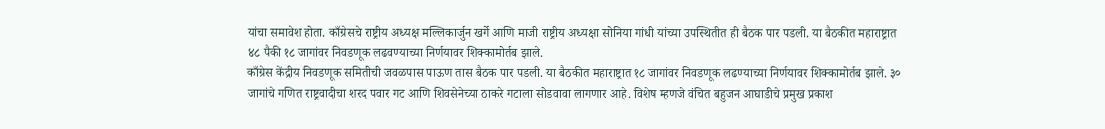यांचा समावेश होता. काँग्रेसचे राष्ट्रीय अध्यक्ष मल्लिकार्जुन खर्गे आणि माजी राष्ट्रीय अध्यक्षा सोनिया गांधी यांच्या उपस्थितीत ही बैठक पार पडली. या बैठकीत महाराष्ट्रात ४८ पैकी १८ जागांवर निवडणूक लढवण्याच्या निर्णयावर शिक्कामोर्तब झाले.
काँग्रेस केंद्रीय निवडणूक समितीची जवळपास पाऊण तास बैठक पार पडली. या बैठकीत महाराष्ट्रात १८ जागांवर निवडणूक लढण्याच्या निर्णयावर शिक्कामोर्तब झाले. ३० जागांचे गणित राष्ट्रवादीचा शरद पवार गट आणि शिवसेनेच्या ठाकरे गटाला सोडवावा लागणार आहे. विशेष म्हणजे वंचित बहुजन आघाडीचे प्रमुख प्रकाश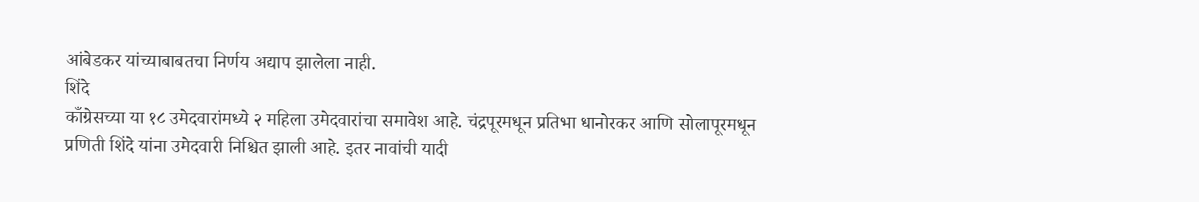आंबेडकर यांच्याबाबतचा निर्णय अद्याप झालेला नाही.
शिंदे
काँग्रेसच्या या १८ उमेदवारांमध्ये २ महिला उमेदवारांचा समावेश आहे. चंद्रपूरमधून प्रतिभा धानोरकर आणि सोलापूरमधून प्रणिती शिंदे यांना उमेदवारी निश्चित झाली आहे. इतर नावांची यादी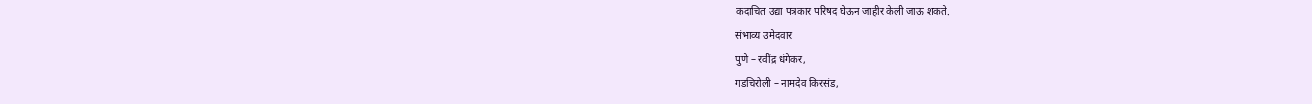कदाचित उद्या पत्रकार परिषद घेऊन जाहीर केली जाऊ शकते.
संभाव्य उमेदवार
पुणे – रवींद्र धंगेकर,
गडचिरोली – नामदेव किरसंड,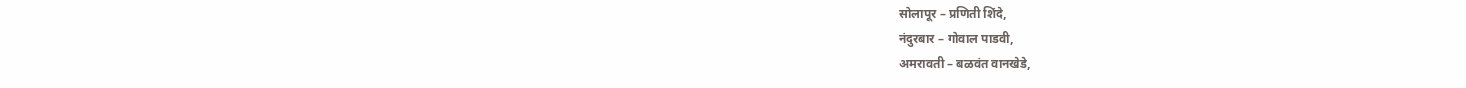सोलापूर – प्रणिती शिंदे,
नंदुरबार – गोवाल पाडवी,
अमरावती – बळवंत वानखेडे,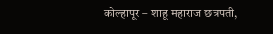कोल्हापूर – शाहू महाराज छत्रपती,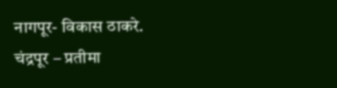नागपूर- विकास ठाकरे.
चंद्रपूर – प्रतीमा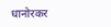धानोरकर